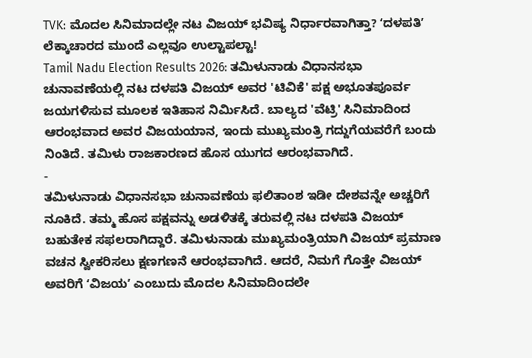TVK: ಮೊದಲ ಸಿನಿಮಾದಲ್ಲೇ ನಟ ವಿಜಯ್ ಭವಿಷ್ಯ ನಿರ್ಧಾರವಾಗಿತ್ತಾ? ʻದಳಪತಿʼ ಲೆಕ್ಕಾಚಾರದ ಮುಂದೆ ಎಲ್ಲವೂ ಉಲ್ಟಾಪಲ್ಟಾ!
Tamil Nadu Election Results 2026: ತಮಿಳುನಾಡು ವಿಧಾನಸಭಾ ಚುನಾವಣೆಯಲ್ಲಿ ನಟ ದಳಪತಿ ವಿಜಯ್ ಅವರ 'ಟಿವಿಕೆ' ಪಕ್ಷ ಅಭೂತಪೂರ್ವ ಜಯಗಳಿಸುವ ಮೂಲಕ ಇತಿಹಾಸ ನಿರ್ಮಿಸಿದೆ. ಬಾಲ್ಯದ 'ವೆಟ್ರಿ' ಸಿನಿಮಾದಿಂದ ಆರಂಭವಾದ ಅವರ ವಿಜಯಯಾನ, ಇಂದು ಮುಖ್ಯಮಂತ್ರಿ ಗದ್ದುಗೆಯವರೆಗೆ ಬಂದು ನಿಂತಿದೆ. ತಮಿಳು ರಾಜಕಾರಣದ ಹೊಸ ಯುಗದ ಆರಂಭವಾಗಿದೆ.
-
ತಮಿಳುನಾಡು ವಿಧಾನಸಭಾ ಚುನಾವಣೆಯ ಫಲಿತಾಂಶ ಇಡೀ ದೇಶವನ್ನೇ ಅಚ್ಚರಿಗೆ ನೂಕಿದೆ. ತಮ್ಮ ಹೊಸ ಪಕ್ಷವನ್ನು ಅಡಳಿತಕ್ಕೆ ತರುವಲ್ಲಿ ನಟ ದಳಪತಿ ವಿಜಯ್ ಬಹುತೇಕ ಸಫಲರಾಗಿದ್ದಾರೆ. ತಮಿಳುನಾಡು ಮುಖ್ಯಮಂತ್ರಿಯಾಗಿ ವಿಜಯ್ ಪ್ರಮಾಣ ವಚನ ಸ್ವೀಕರಿಸಲು ಕ್ಷಣಗಣನೆ ಆರಂಭವಾಗಿದೆ. ಆದರೆ, ನಿಮಗೆ ಗೊತ್ತೇ ವಿಜಯ್ ಅವರಿಗೆ ʻವಿಜಯʼ ಎಂಬುದು ಮೊದಲ ಸಿನಿಮಾದಿಂದಲೇ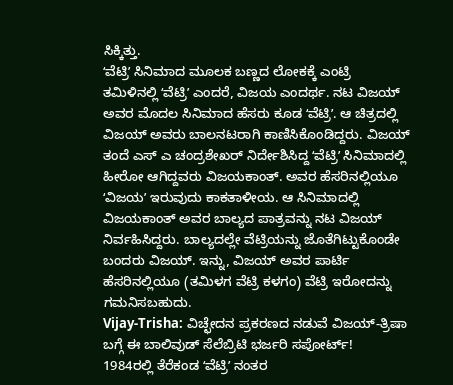ಸಿಕ್ಕಿತ್ತು.
ʻವೆಟ್ರಿʼ ಸಿನಿಮಾದ ಮೂಲಕ ಬಣ್ಣದ ಲೋಕಕ್ಕೆ ಎಂಟ್ರಿ
ತಮಿಳಿನಲ್ಲಿ ʻವೆಟ್ರಿʼ ಎಂದರೆ, ವಿಜಯ ಎಂದರ್ಥ. ನಟ ವಿಜಯ್ ಅವರ ಮೊದಲ ಸಿನಿಮಾದ ಹೆಸರು ಕೂಡ ʻವೆಟ್ರಿʼ. ಆ ಚಿತ್ರದಲ್ಲಿ ವಿಜಯ್ ಅವರು ಬಾಲನಟರಾಗಿ ಕಾಣಿಸಿಕೊಂಡಿದ್ದರು. ವಿಜಯ್ ತಂದೆ ಎಸ್ ಎ ಚಂದ್ರಶೇಖರ್ ನಿರ್ದೇಶಿಸಿದ್ದ ʻವೆಟ್ರಿʼ ಸಿನಿಮಾದಲ್ಲಿ ಹೀರೋ ಆಗಿದ್ದವರು ವಿಜಯಕಾಂತ್. ಅವರ ಹೆಸರಿನಲ್ಲಿಯೂ ʻವಿಜಯʼ ಇರುವುದು ಕಾಕತಾಳೀಯ. ಆ ಸಿನಿಮಾದಲ್ಲಿ ವಿಜಯಕಾಂತ್ ಅವರ ಬಾಲ್ಯದ ಪಾತ್ರವನ್ನು ನಟ ವಿಜಯ್ ನಿರ್ವಹಿಸಿದ್ದರು. ಬಾಲ್ಯದಲ್ಲೇ ವೆಟ್ರಿಯನ್ನು ಜೊತೆಗಿಟ್ಟುಕೊಂಡೇ ಬಂದರು ವಿಜಯ್. ಇನ್ನು, ವಿಜಯ್ ಅವರ ಪಾರ್ಟಿ ಹೆಸರಿನಲ್ಲಿಯೂ (ತಮಿಳಗ ವೆಟ್ರಿ ಕಳಗಂ) ವೆಟ್ರಿ ಇರೋದನ್ನು ಗಮನಿಸಬಹುದು.
Vijay-Trisha: ವಿಚ್ಛೇದನ ಪ್ರಕರಣದ ನಡುವೆ ವಿಜಯ್-ತ್ರಿಷಾ ಬಗ್ಗೆ ಈ ಬಾಲಿವುಡ್ ಸೆಲೆಬ್ರಿಟಿ ಭರ್ಜರಿ ಸಪೋರ್ಟ್!
1984ರಲ್ಲಿ ತೆರೆಕಂಡ ʻವೆಟ್ರಿʼ ನಂತರ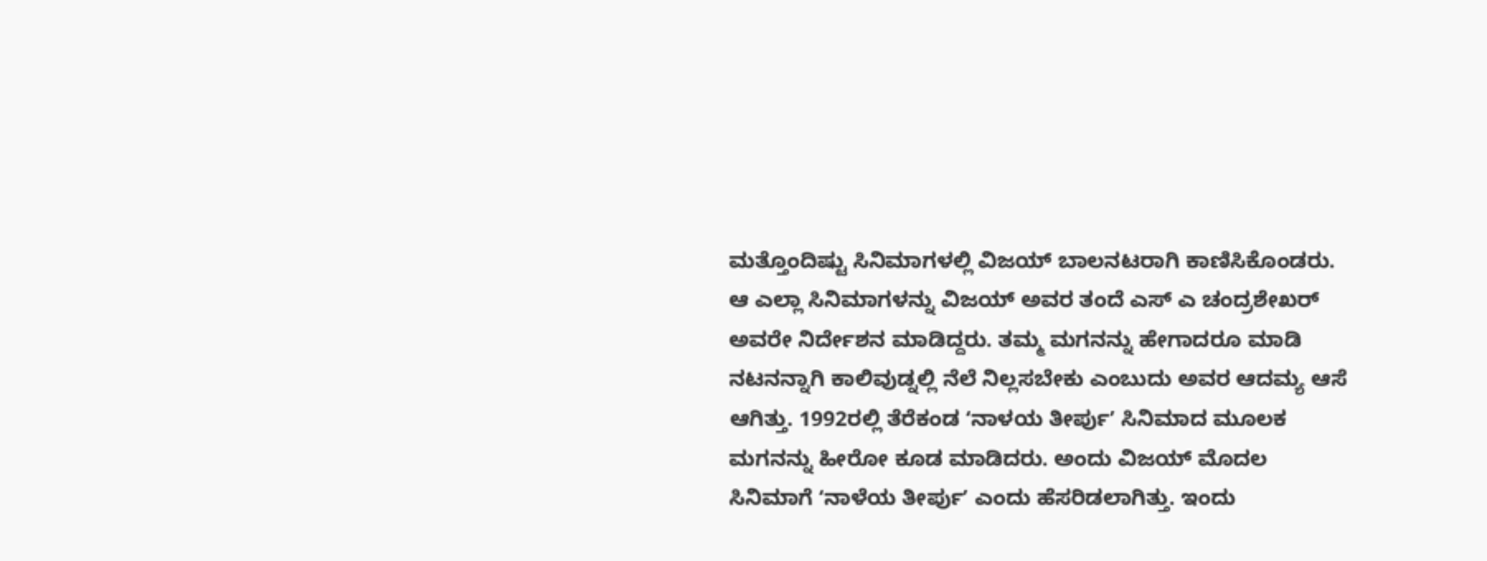ಮತ್ತೊಂದಿಷ್ಟು ಸಿನಿಮಾಗಳಲ್ಲಿ ವಿಜಯ್ ಬಾಲನಟರಾಗಿ ಕಾಣಿಸಿಕೊಂಡರು. ಆ ಎಲ್ಲಾ ಸಿನಿಮಾಗಳನ್ನು ವಿಜಯ್ ಅವರ ತಂದೆ ಎಸ್ ಎ ಚಂದ್ರಶೇಖರ್ ಅವರೇ ನಿರ್ದೇಶನ ಮಾಡಿದ್ದರು. ತಮ್ಮ ಮಗನನ್ನು ಹೇಗಾದರೂ ಮಾಡಿ ನಟನನ್ನಾಗಿ ಕಾಲಿವುಡ್ನಲ್ಲಿ ನೆಲೆ ನಿಲ್ಲಸಬೇಕು ಎಂಬುದು ಅವರ ಆದಮ್ಯ ಆಸೆ ಆಗಿತ್ತು. 1992ರಲ್ಲಿ ತೆರೆಕಂಡ ʻನಾಳಯ ತೀರ್ಪುʼ ಸಿನಿಮಾದ ಮೂಲಕ ಮಗನನ್ನು ಹೀರೋ ಕೂಡ ಮಾಡಿದರು. ಅಂದು ವಿಜಯ್ ಮೊದಲ ಸಿನಿಮಾಗೆ ʻನಾಳೆಯ ತೀರ್ಪುʼ ಎಂದು ಹೆಸರಿಡಲಾಗಿತ್ತು. ಇಂದು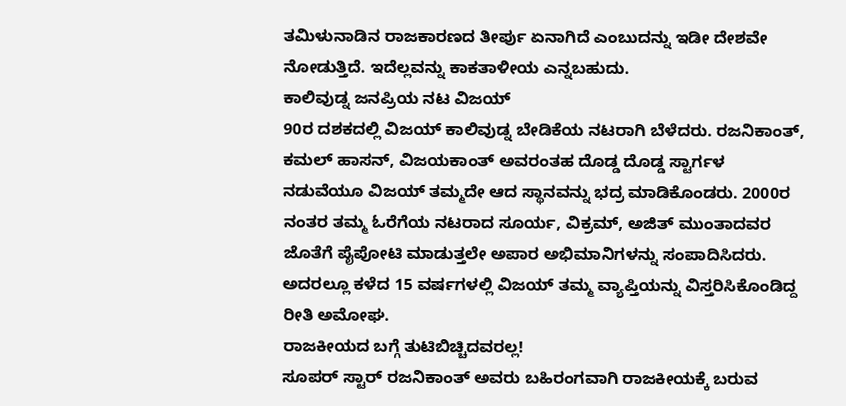ತಮಿಳುನಾಡಿನ ರಾಜಕಾರಣದ ತೀರ್ಪು ಏನಾಗಿದೆ ಎಂಬುದನ್ನು ಇಡೀ ದೇಶವೇ ನೋಡುತ್ತಿದೆ. ಇದೆಲ್ಲವನ್ನು ಕಾಕತಾಳೀಯ ಎನ್ನಬಹುದು.
ಕಾಲಿವುಡ್ನ ಜನಪ್ರಿಯ ನಟ ವಿಜಯ್
90ರ ದಶಕದಲ್ಲಿ ವಿಜಯ್ ಕಾಲಿವುಡ್ನ ಬೇಡಿಕೆಯ ನಟರಾಗಿ ಬೆಳೆದರು. ರಜನಿಕಾಂತ್, ಕಮಲ್ ಹಾಸನ್, ವಿಜಯಕಾಂತ್ ಅವರಂತಹ ದೊಡ್ಡ ದೊಡ್ಡ ಸ್ಟಾರ್ಗಳ ನಡುವೆಯೂ ವಿಜಯ್ ತಮ್ಮದೇ ಆದ ಸ್ಥಾನವನ್ನು ಭದ್ರ ಮಾಡಿಕೊಂಡರು. 2000ರ ನಂತರ ತಮ್ಮ ಓರೆಗೆಯ ನಟರಾದ ಸೂರ್ಯ, ವಿಕ್ರಮ್, ಅಜಿತ್ ಮುಂತಾದವರ ಜೊತೆಗೆ ಪೈಪೋಟಿ ಮಾಡುತ್ತಲೇ ಅಪಾರ ಅಭಿಮಾನಿಗಳನ್ನು ಸಂಪಾದಿಸಿದರು. ಅದರಲ್ಲೂ ಕಳೆದ 15 ವರ್ಷಗಳಲ್ಲಿ ವಿಜಯ್ ತಮ್ಮ ವ್ಯಾಪ್ತಿಯನ್ನು ವಿಸ್ತರಿಸಿಕೊಂಡಿದ್ದ ರೀತಿ ಅಮೋಘ.
ರಾಜಕೀಯದ ಬಗ್ಗೆ ತುಟಿಬಿಚ್ಚಿದವರಲ್ಲ!
ಸೂಪರ್ ಸ್ಟಾರ್ ರಜನಿಕಾಂತ್ ಅವರು ಬಹಿರಂಗವಾಗಿ ರಾಜಕೀಯಕ್ಕೆ ಬರುವ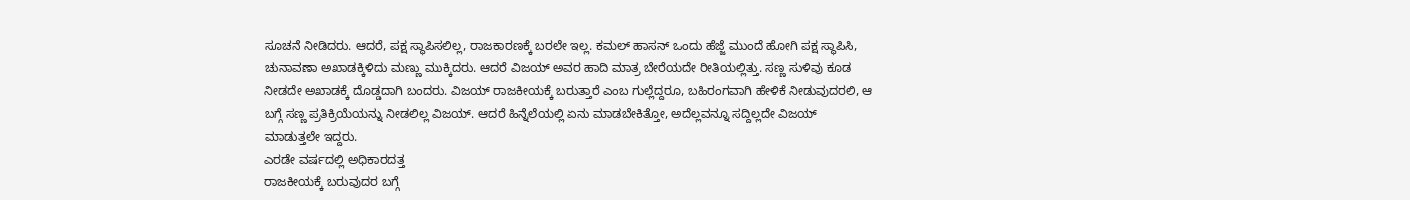ಸೂಚನೆ ನೀಡಿದರು. ಆದರೆ, ಪಕ್ಷ ಸ್ಥಾಪಿಸಲಿಲ್ಲ, ರಾಜಕಾರಣಕ್ಕೆ ಬರಲೇ ಇಲ್ಲ. ಕಮಲ್ ಹಾಸನ್ ಒಂದು ಹೆಜ್ಜೆ ಮುಂದೆ ಹೋಗಿ ಪಕ್ಷ ಸ್ಥಾಪಿಸಿ, ಚುನಾವಣಾ ಅಖಾಡಕ್ಕಿಳಿದು ಮಣ್ಣು ಮುಕ್ಕಿದರು. ಆದರೆ ವಿಜಯ್ ಅವರ ಹಾದಿ ಮಾತ್ರ ಬೇರೆಯದೇ ರೀತಿಯಲ್ಲಿತ್ತು. ಸಣ್ಣ ಸುಳಿವು ಕೂಡ ನೀಡದೇ ಅಖಾಡಕ್ಕೆ ದೊಡ್ಡದಾಗಿ ಬಂದರು. ವಿಜಯ್ ರಾಜಕೀಯಕ್ಕೆ ಬರುತ್ತಾರೆ ಎಂಬ ಗುಲ್ಲೆದ್ದರೂ, ಬಹಿರಂಗವಾಗಿ ಹೇಳಿಕೆ ನೀಡುವುದರಲಿ, ಆ ಬಗ್ಗೆ ಸಣ್ಣ ಪ್ರತಿಕ್ರಿಯೆಯನ್ನು ನೀಡಲಿಲ್ಲ ವಿಜಯ್. ಆದರೆ ಹಿನ್ನೆಲೆಯಲ್ಲಿ ಏನು ಮಾಡಬೇಕಿತ್ತೋ, ಅದೆಲ್ಲವನ್ನೂ ಸದ್ದಿಲ್ಲದೇ ವಿಜಯ್ ಮಾಡುತ್ತಲೇ ಇದ್ದರು.
ಎರಡೇ ವರ್ಷದಲ್ಲಿ ಅಧಿಕಾರದತ್ತ
ರಾಜಕೀಯಕ್ಕೆ ಬರುವುದರ ಬಗ್ಗೆ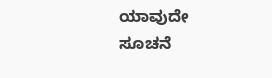ಯಾವುದೇ ಸೂಚನೆ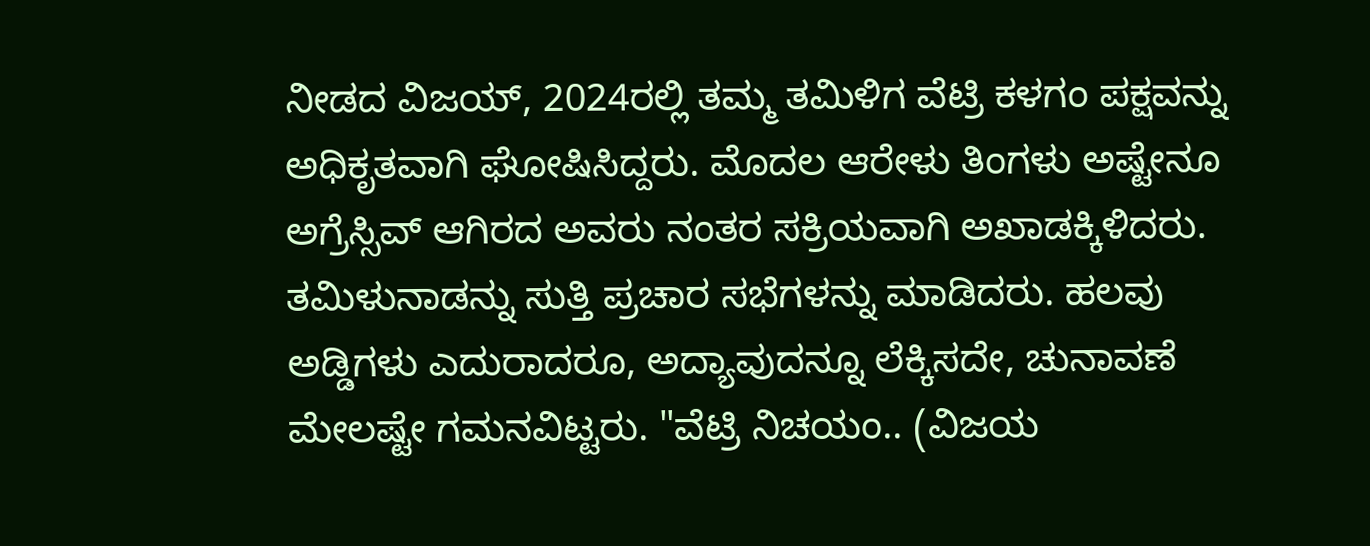ನೀಡದ ವಿಜಯ್, 2024ರಲ್ಲಿ ತಮ್ಮ ತಮಿಳಿಗ ವೆಟ್ರಿ ಕಳಗಂ ಪಕ್ಷವನ್ನು ಅಧಿಕೃತವಾಗಿ ಘೋಷಿಸಿದ್ದರು. ಮೊದಲ ಆರೇಳು ತಿಂಗಳು ಅಷ್ಟೇನೂ ಅಗ್ರೆಸ್ಸಿವ್ ಆಗಿರದ ಅವರು ನಂತರ ಸಕ್ರಿಯವಾಗಿ ಅಖಾಡಕ್ಕಿಳಿದರು. ತಮಿಳುನಾಡನ್ನು ಸುತ್ತಿ ಪ್ರಚಾರ ಸಭೆಗಳನ್ನು ಮಾಡಿದರು. ಹಲವು ಅಡ್ಡಿಗಳು ಎದುರಾದರೂ, ಅದ್ಯಾವುದನ್ನೂ ಲೆಕ್ಕಿಸದೇ, ಚುನಾವಣೆ ಮೇಲಷ್ಟೇ ಗಮನವಿಟ್ಟರು. "ವೆಟ್ರಿ ನಿಚಯಂ.. (ವಿಜಯ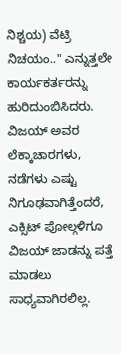ನಿಶ್ಚಯ) ವೆಟ್ರಿ ನಿಚಯಂ.." ಎನ್ನುತ್ತಲೇ ಕಾರ್ಯಕರ್ತರನ್ನು ಹುರಿದುಂಬಿಸಿದರು. ವಿಜಯ್ ಅವರ ಲೆಕ್ಕಾಚಾರಗಳು, ನಡೆಗಳು ಎಷ್ಟು ನಿಗೂಢವಾಗಿತ್ತೆಂದರೆ, ಎಕ್ಸಿಟ್ ಪೋಲ್ಗಳಿಗೂ ವಿಜಯ್ ಜಾಡನ್ನು ಪತ್ತೆ ಮಾಡಲು ಸಾಧ್ಯವಾಗಿರಲಿಲ್ಲ.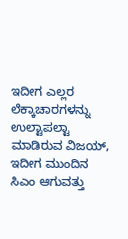ಇದೀಗ ಎಲ್ಲರ ಲೆಕ್ಕಾಚಾರಗಳನ್ನು ಉಲ್ಟಾಪಲ್ಟಾ ಮಾಡಿರುವ ವಿಜಯ್, ಇದೀಗ ಮುಂದಿನ ಸಿಎಂ ಆಗುವತ್ತು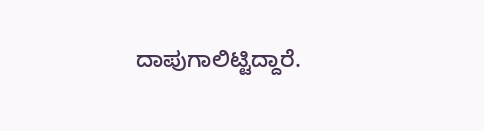ದಾಪುಗಾಲಿಟ್ಟಿದ್ದಾರೆ.